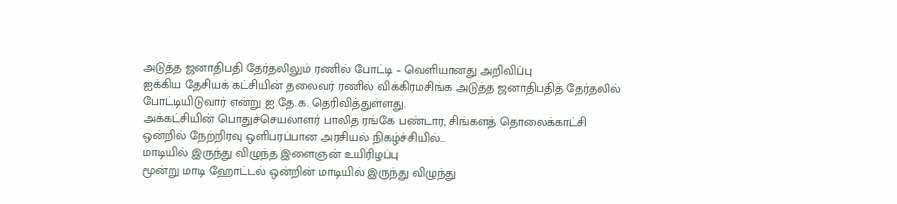அடுத்த ஜனாதிபதி தேர்தலிலும் ரணில் போட்டி – வெளியானது அறிவிப்பு
ஐக்கிய தேசியக் கட்சியின் தலைவர் ரணில் விக்கிரமசிங்க அடுத்த ஜனாதிபதித் தேர்தலில் போட்டியிடுவார் என்று ஐ.தே.க. தெரிவித்துள்ளது.
அக்கட்சியின் பொதுச்செயலாளர் பாலித ரங்கே பண்டார, சிங்களத் தொலைக்காட்சி ஒன்றில் நேற்றிரவு ஒளிபரப்பான அரசியல் நிகழ்ச்சியில்...
மாடியில் இருந்து விழுந்த இளைஞன் உயிரிழப்பு
மூன்று மாடி ஹோட்டல் ஒன்றின் மாடியில் இருந்து விழுந்து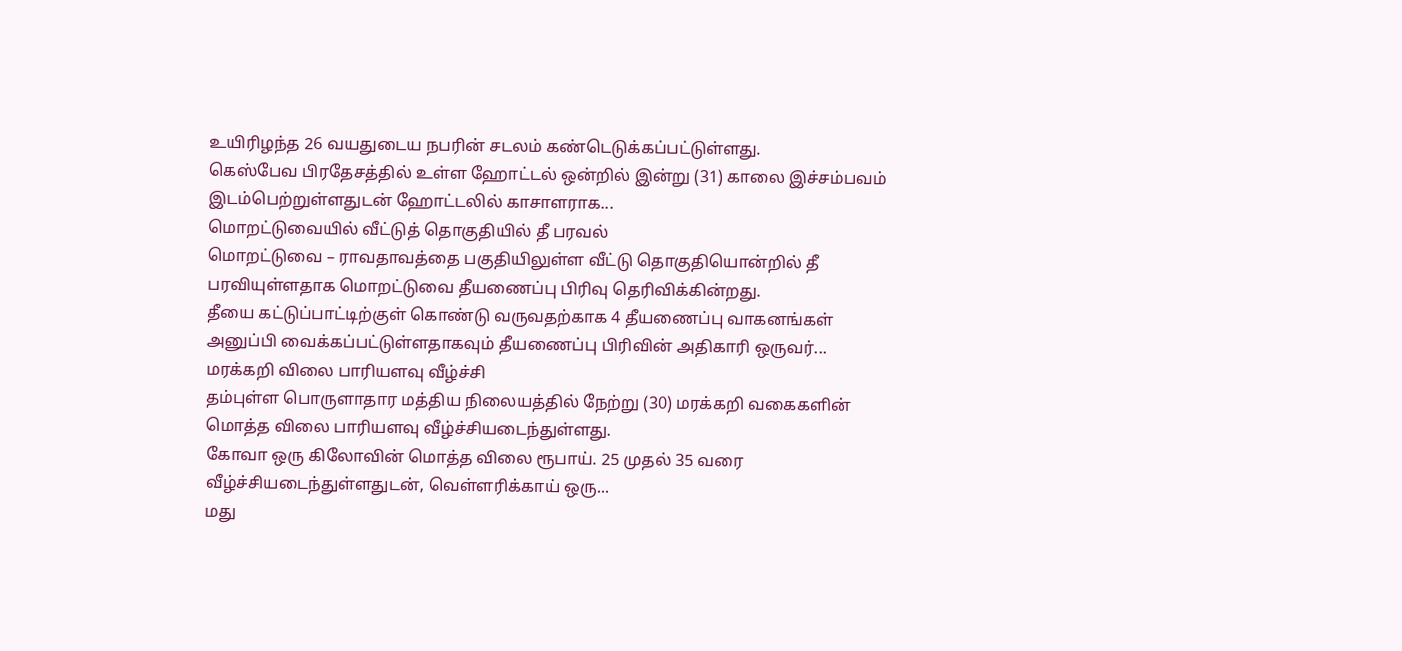உயிரிழந்த 26 வயதுடைய நபரின் சடலம் கண்டெடுக்கப்பட்டுள்ளது.
கெஸ்பேவ பிரதேசத்தில் உள்ள ஹோட்டல் ஒன்றில் இன்று (31) காலை இச்சம்பவம் இடம்பெற்றுள்ளதுடன் ஹோட்டலில் காசாளராக...
மொறட்டுவையில் வீட்டுத் தொகுதியில் தீ பரவல்
மொறட்டுவை – ராவதாவத்தை பகுதியிலுள்ள வீட்டு தொகுதியொன்றில் தீ பரவியுள்ளதாக மொறட்டுவை தீயணைப்பு பிரிவு தெரிவிக்கின்றது.
தீயை கட்டுப்பாட்டிற்குள் கொண்டு வருவதற்காக 4 தீயணைப்பு வாகனங்கள் அனுப்பி வைக்கப்பட்டுள்ளதாகவும் தீயணைப்பு பிரிவின் அதிகாரி ஒருவர்...
மரக்கறி விலை பாரியளவு வீழ்ச்சி
தம்புள்ள பொருளாதார மத்திய நிலையத்தில் நேற்று (30) மரக்கறி வகைகளின் மொத்த விலை பாரியளவு வீழ்ச்சியடைந்துள்ளது.
கோவா ஒரு கிலோவின் மொத்த விலை ரூபாய். 25 முதல் 35 வரை வீழ்ச்சியடைந்துள்ளதுடன், வெள்ளரிக்காய் ஒரு...
மது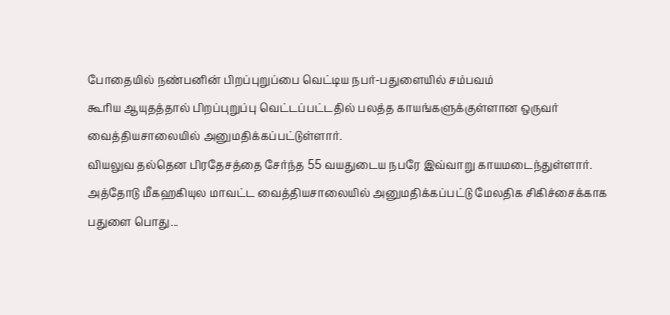போதையில் நண்பனின் பிறப்புறுப்பை வெட்டிய நபர்-பதுளையில் சம்பவம்
கூரிய ஆயுதத்தால் பிறப்புறுப்பு வெட்டப்பட்டதில் பலத்த காயங்களுக்குள்ளான ஒருவர் வைத்தியசாலையில் அனுமதிக்கப்பட்டுள்ளார்.
வியலுவ தல்தென பிரதேசத்தை சேர்ந்த 55 வயதுடைய நபரே இவ்வாறு காயமடைந்துள்ளார்.
அத்தோடு மீகஹகியுல மாவட்ட வைத்தியசாலையில் அனுமதிக்கப்பட்டு மேலதிக சிகிச்சைக்காக பதுளை பொது...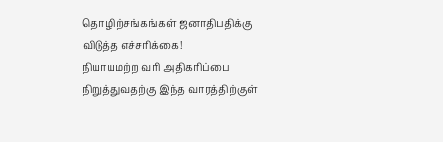தொழிற்சங்கங்கள் ஜனாதிபதிக்கு விடுத்த எச்சரிக்கை!
நியாயமற்ற வரி அதிகரிப்பை நிறுத்துவதற்கு இந்த வாரத்திற்குள்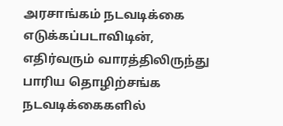அரசாங்கம் நடவடிக்கை எடுக்கப்படாவிடின், எதிர்வரும் வாரத்திலிருந்து பாரிய தொழிற்சங்க நடவடிக்கைகளில்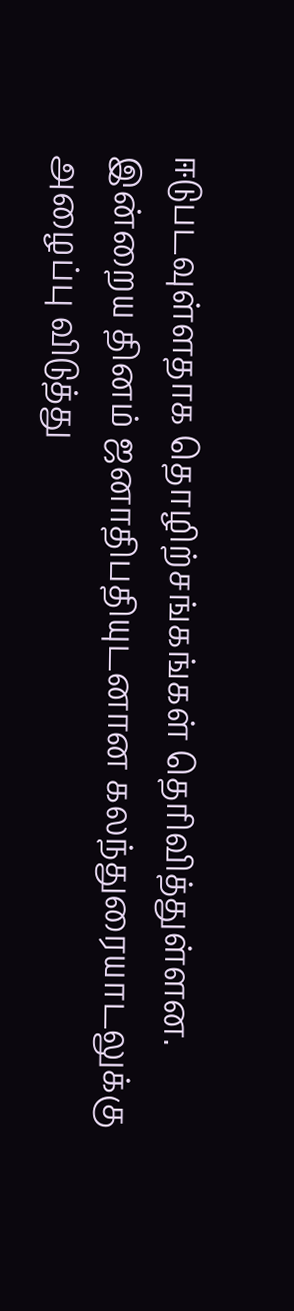ஈடுபடவுள்ளதாக தொழிற்சங்கங்கள் தெரிவித்துள்ளன.
இன்றைய தினம் ஜனாதிபதியுடனான கலந்துரையாடலுக்கு அழைப்பு விடுத்து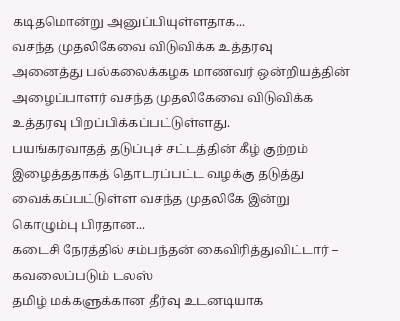கடிதமொன்று அனுப்பியுள்ளதாக...
வசந்த முதலிகேவை விடுவிக்க உத்தரவு
அனைத்து பல்கலைக்கழக மாணவர் ஒன்றியத்தின் அழைப்பாளர் வசந்த முதலிகேவை விடுவிக்க உத்தரவு பிறப்பிக்கப்பட்டுள்ளது.
பயங்கரவாதத் தடுப்புச் சட்டத்தின் கீழ் குற்றம் இழைத்ததாகத் தொடரப்பட்ட வழக்கு தடுத்து வைக்கப்பட்டுள்ள வசந்த முதலிகே இன்று கொழும்பு பிரதான...
கடைசி நேரத்தில் சம்பந்தன் கைவிரித்துவிட்டார் – கவலைப்படும் டலஸ்
தமிழ் மக்களுக்கான தீர்வு உடனடியாக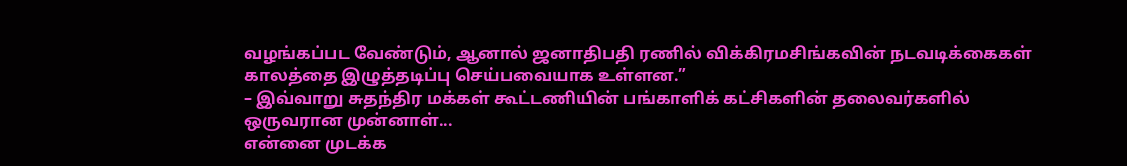வழங்கப்பட வேண்டும், ஆனால் ஜனாதிபதி ரணில் விக்கிரமசிங்கவின் நடவடிக்கைகள் காலத்தை இழுத்தடிப்பு செய்பவையாக உள்ளன.”
– இவ்வாறு சுதந்திர மக்கள் கூட்டணியின் பங்காளிக் கட்சிகளின் தலைவர்களில் ஒருவரான முன்னாள்...
என்னை முடக்க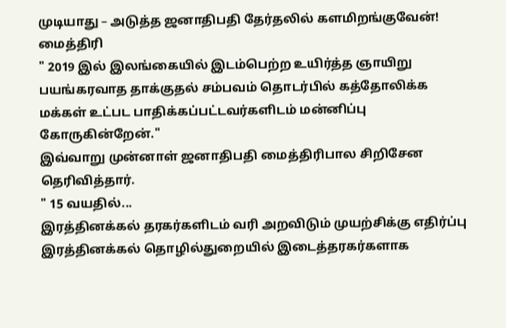முடியாது – அடுத்த ஜனாதிபதி தேர்தலில் களமிறங்குவேன்! மைத்திரி
" 2019 இல் இலங்கையில் இடம்பெற்ற உயிர்த்த ஞாயிறு பயங்கரவாத தாக்குதல் சம்பவம் தொடர்பில் கத்தோலிக்க மக்கள் உட்பட பாதிக்கப்பட்டவர்களிடம் மன்னிப்பு கோருகின்றேன்."
இவ்வாறு முன்னாள் ஜனாதிபதி மைத்திரிபால சிறிசேன தெரிவித்தார்.
" 15 வயதில்...
இரத்தினக்கல் தரகர்களிடம் வரி அறவிடும் முயற்சிக்கு எதிர்ப்பு
இரத்தினக்கல் தொழில்துறையில் இடைத்தரகர்களாக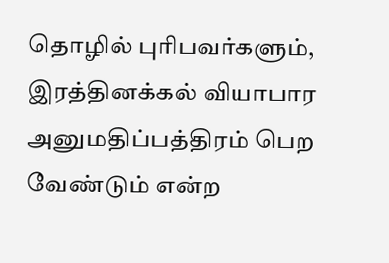தொழில் புரிபவர்களும், இரத்தினக்கல் வியாபார அனுமதிப்பத்திரம் பெற வேண்டும் என்ற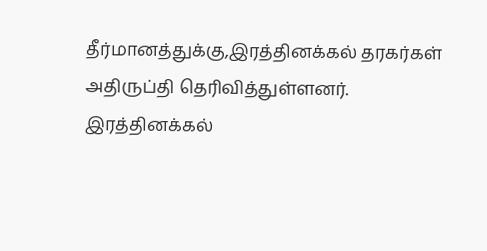தீர்மானத்துக்கு,இரத்தினக்கல் தரகர்கள் அதிருப்தி தெரிவித்துள்ளனர்.
இரத்தினக்கல்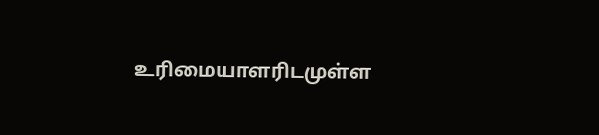உரிமையாளரிடமுள்ள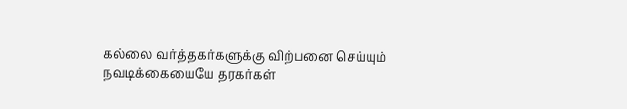கல்லை வர்த்தகர்களுக்கு விற்பனை செய்யும் நவடிக்கையையே தரகர்கள்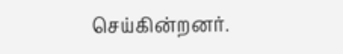செய்கின்றனர்.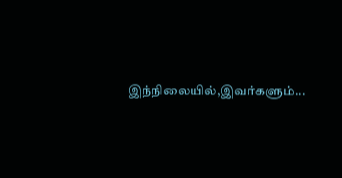இந்நிலையில்,இவர்களும்...